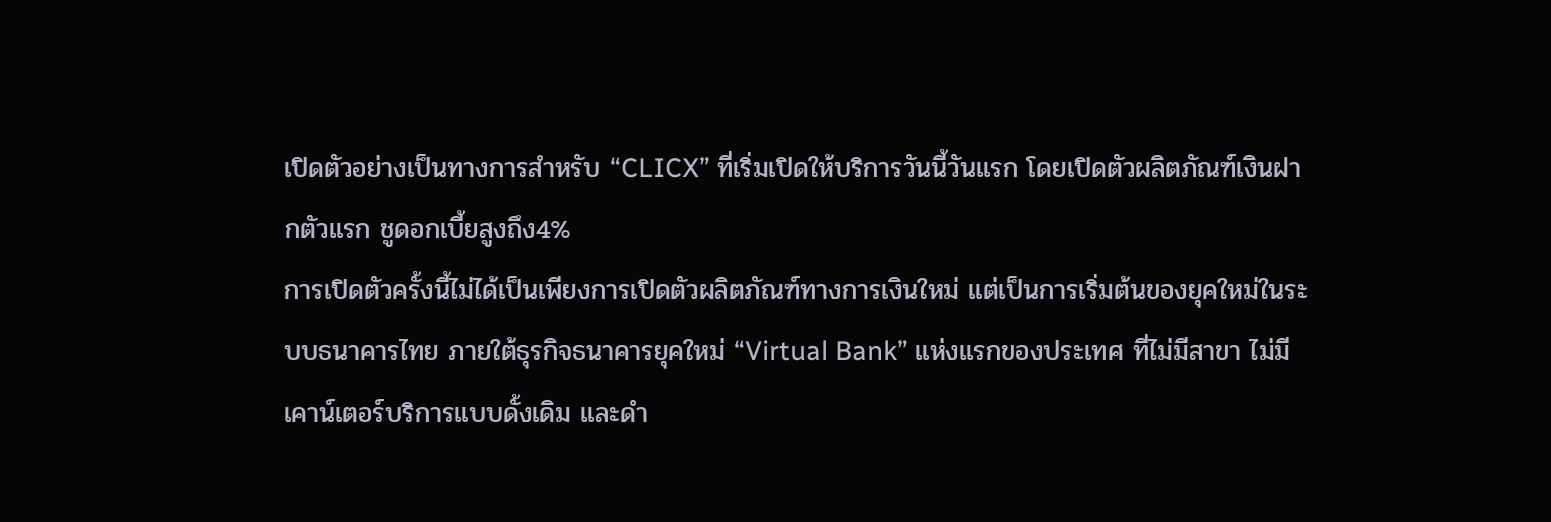เปิดตัวอย่างเป็นทางการสำหรับ “CLICX” ที่เริ่มเปิดให้บริการวันนี้วันแรก โดยเปิดตัวผลิตภัณฑ์เงินฝากตัวแรก ชูดอกเบี้ยสูงถึง4%
การเปิดตัวครั้งนี้ไม่ได้เป็นเพียงการเปิดตัวผลิตภัณฑ์ทางการเงินใหม่ แต่เป็นการเริ่มต้นของยุคใหม่ในระบบธนาคารไทย ภายใต้ธุรกิจธนาคารยุคใหม่ “Virtual Bank” แห่งแรกของประเทศ ที่ไม่มีสาขา ไม่มีเคาน์เตอร์บริการแบบดั้งเดิม และดำ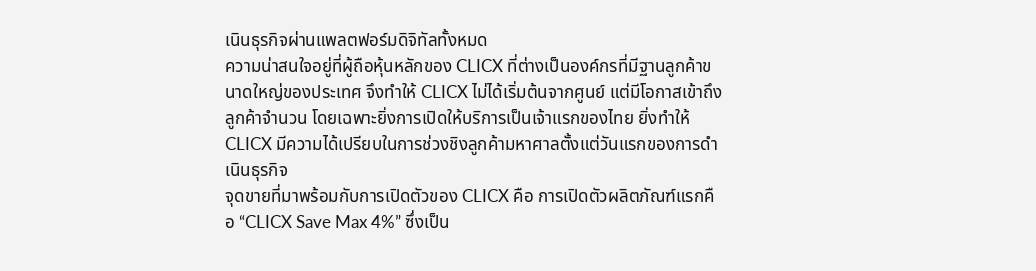เนินธุรกิจผ่านแพลตฟอร์มดิจิทัลทั้งหมด
ความน่าสนใจอยู่ที่ผู้ถือหุ้นหลักของ CLICX ที่ต่างเป็นองค์กรที่มีฐานลูกค้าขนาดใหญ่ของประเทศ จึงทำให้ CLICX ไม่ได้เริ่มต้นจากศูนย์ แต่มีโอกาสเข้าถึงลูกค้าจำนวน โดยเฉพาะยิ่งการเปิดให้บริการเป็นเจ้าแรกของไทย ยิ่งทำให้ CLICX มีความได้เปรียบในการช่วงชิงลูกค้ามหาศาลตั้งแต่วันแรกของการดำเนินธุรกิจ
จุดขายที่มาพร้อมกับการเปิดตัวของ CLICX คือ การเปิดตัวผลิตภัณฑ์แรกคือ “CLICX Save Max 4%” ซึ่งเป็น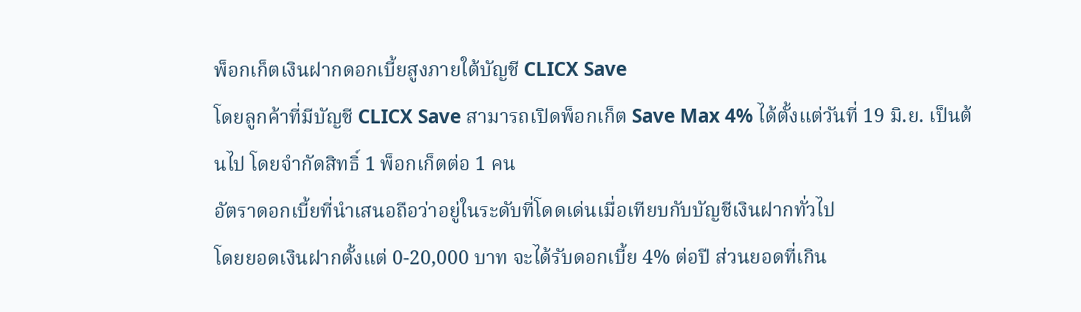พ็อกเก็ตเงินฝากดอกเบี้ยสูงภายใต้บัญชี CLICX Save
โดยลูกค้าที่มีบัญชี CLICX Save สามารถเปิดพ็อกเก็ต Save Max 4% ได้ตั้งแต่วันที่ 19 มิ.ย. เป็นต้นไป โดยจำกัดสิทธิ์ 1 พ็อกเก็ตต่อ 1 คน
อัตราดอกเบี้ยที่นำเสนอถือว่าอยู่ในระดับที่โดดเด่นเมื่อเทียบกับบัญชีเงินฝากทั่วไป
โดยยอดเงินฝากตั้งแต่ 0-20,000 บาท จะได้รับดอกเบี้ย 4% ต่อปี ส่วนยอดที่เกิน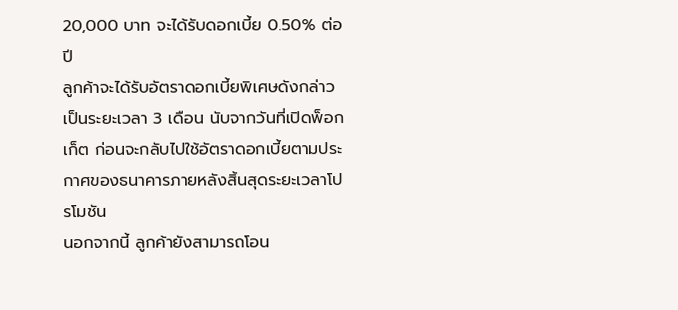20,000 บาท จะได้รับดอกเบี้ย 0.50% ต่อปี
ลูกค้าจะได้รับอัตราดอกเบี้ยพิเศษดังกล่าวเป็นระยะเวลา 3 เดือน นับจากวันที่เปิดพ็อกเก็ต ก่อนจะกลับไปใช้อัตราดอกเบี้ยตามประกาศของธนาคารภายหลังสิ้นสุดระยะเวลาโปรโมชัน
นอกจากนี้ ลูกค้ายังสามารถโอน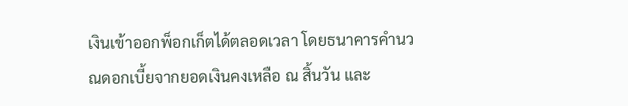เงินเข้าออกพ็อกเก็ตได้ตลอดเวลา โดยธนาคารคำนวณดอกเบี้ยจากยอดเงินคงเหลือ ณ สิ้นวัน และ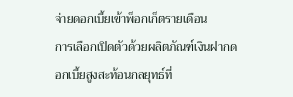จ่ายดอกเบี้ยเข้าพ็อกเก็ตรายเดือน
การเลือกเปิดตัวด้วยผลิตภัณฑ์เงินฝากดอกเบี้ยสูงสะท้อนกลยุทธ์ที่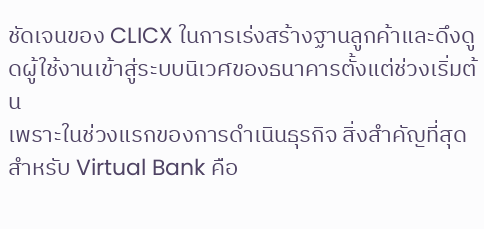ชัดเจนของ CLICX ในการเร่งสร้างฐานลูกค้าและดึงดูดผู้ใช้งานเข้าสู่ระบบนิเวศของธนาคารตั้งแต่ช่วงเริ่มต้น
เพราะในช่วงแรกของการดำเนินธุรกิจ สิ่งสำคัญที่สุดสำหรับ Virtual Bank คือ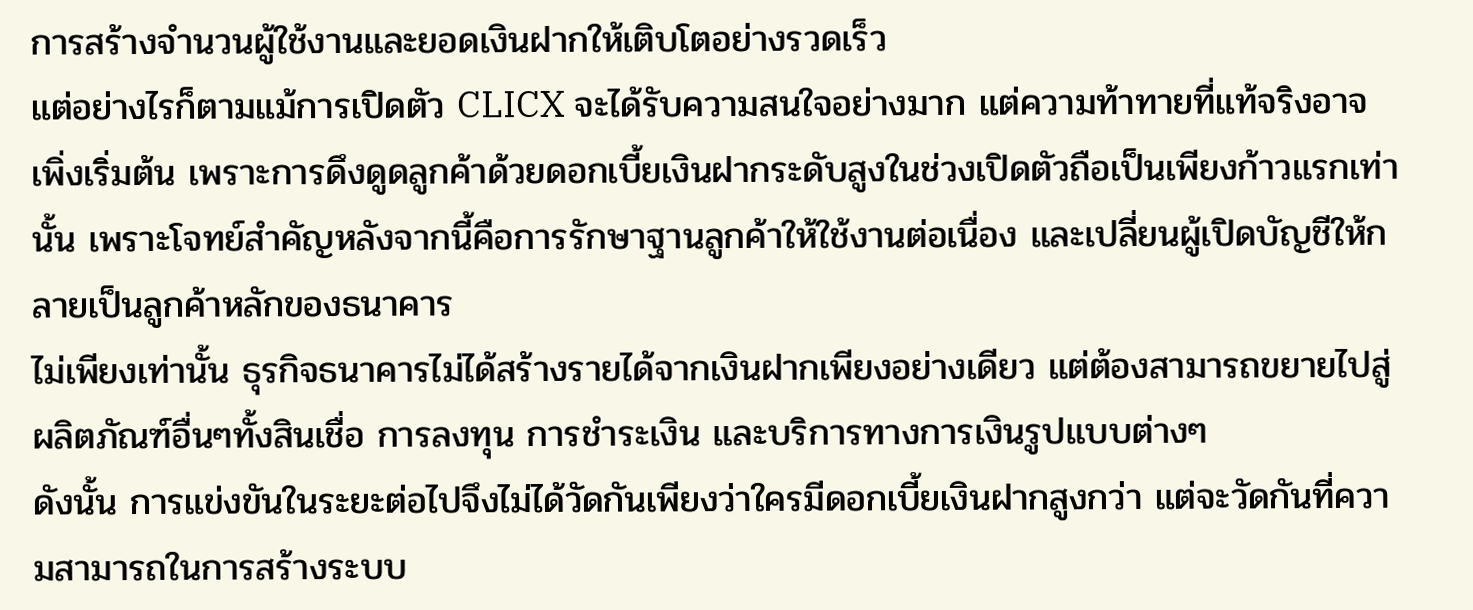การสร้างจำนวนผู้ใช้งานและยอดเงินฝากให้เติบโตอย่างรวดเร็ว
แต่อย่างไรก็ตามแม้การเปิดตัว CLICX จะได้รับความสนใจอย่างมาก แต่ความท้าทายที่แท้จริงอาจเพิ่งเริ่มต้น เพราะการดึงดูดลูกค้าด้วยดอกเบี้ยเงินฝากระดับสูงในช่วงเปิดตัวถือเป็นเพียงก้าวแรกเท่านั้น เพราะโจทย์สำคัญหลังจากนี้คือการรักษาฐานลูกค้าให้ใช้งานต่อเนื่อง และเปลี่ยนผู้เปิดบัญชีให้กลายเป็นลูกค้าหลักของธนาคาร
ไม่เพียงเท่านั้น ธุรกิจธนาคารไม่ได้สร้างรายได้จากเงินฝากเพียงอย่างเดียว แต่ต้องสามารถขยายไปสู่ผลิตภัณฑ์อื่นๆทั้งสินเชื่อ การลงทุน การชำระเงิน และบริการทางการเงินรูปแบบต่างๆ
ดังนั้น การแข่งขันในระยะต่อไปจึงไม่ได้วัดกันเพียงว่าใครมีดอกเบี้ยเงินฝากสูงกว่า แต่จะวัดกันที่ความสามารถในการสร้างระบบ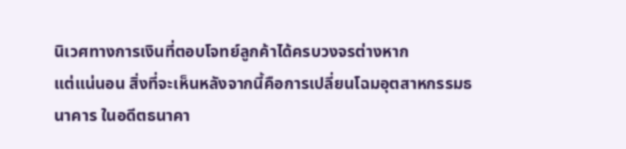นิเวศทางการเงินที่ตอบโจทย์ลูกค้าได้ครบวงจรต่างหาก
แต่แน่นอน สิ่งที่จะเห็นหลังจากนี้คือการเปลี่ยนโฉมอุตสาหกรรมธนาคาร ในอดีตธนาคา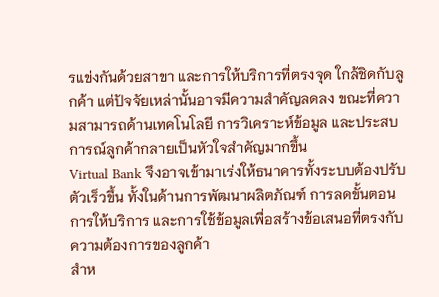รแข่งกันด้วยสาขา และการให้บริการที่ตรงจุด ใกล้ชิดกับลูกค้า แต่ปัจจัยเหล่านั้นอาจมีความสำคัญลดลง ขณะที่ความสามารถด้านเทคโนโลยี การวิเคราะห์ข้อมูล และประสบการณ์ลูกค้ากลายเป็นหัวใจสำคัญมากขึ้น
Virtual Bank จึงอาจเข้ามาเร่งให้ธนาคารทั้งระบบต้องปรับตัวเร็วขึ้น ทั้งในด้านการพัฒนาผลิตภัณฑ์ การลดขั้นตอนการให้บริการ และการใช้ข้อมูลเพื่อสร้างข้อเสนอที่ตรงกับความต้องการของลูกค้า
สำห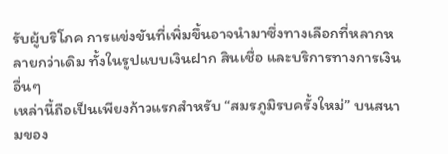รับผู้บริโภค การแข่งขันที่เพิ่มขึ้นอาจนำมาซึ่งทางเลือกที่หลากหลายกว่าเดิม ทั้งในรูปแบบเงินฝาก สินเชื่อ และบริการทางการเงินอื่นๆ
เหล่านี้ถือเป็นเพียงก้าวแรกสำหรับ “สมรภูมิรบครั้งใหม่” บนสนามของ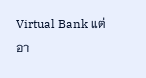Virtual Bank แต่อา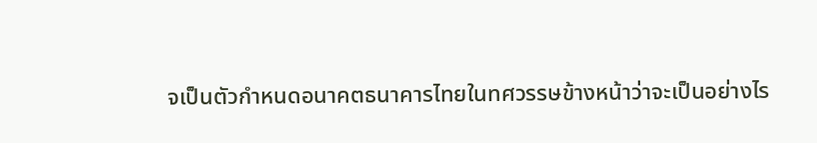จเป็นตัวกำหนดอนาคตธนาคารไทยในทศวรรษข้างหน้าว่าจะเป็นอย่างไร